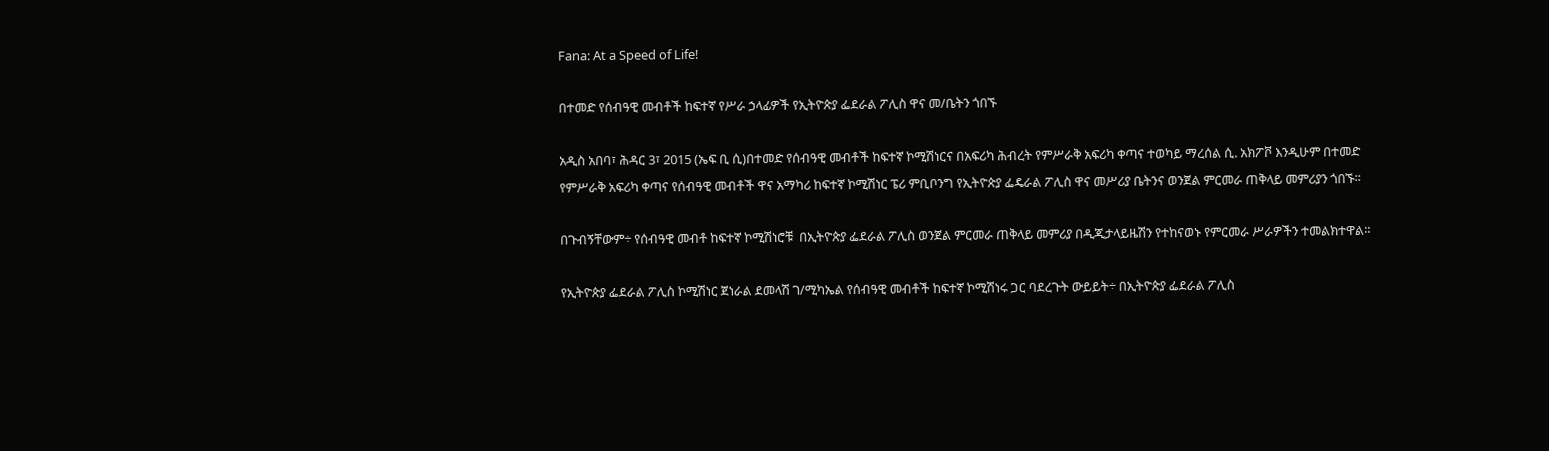Fana: At a Speed of Life!

በተመድ የሰብዓዊ መብቶች ከፍተኛ የሥራ ኃላፊዎች የኢትዮጵያ ፌደራል ፖሊስ ዋና መ/ቤትን ጎበኙ

አዲስ አበባ፣ ሕዳር 3፣ 2015 (ኤፍ ቢ ሲ)በተመድ የሰብዓዊ መብቶች ከፍተኛ ኮሚሽነርና በአፍሪካ ሕብረት የምሥራቅ አፍሪካ ቀጣና ተወካይ ማረሰል ሲ. አክፖቮ እንዲሁም በተመድ የምሥራቅ አፍሪካ ቀጣና የሰብዓዊ መብቶች ዋና አማካሪ ከፍተኛ ኮሚሽነር ፔሪ ምቢቦንግ የኢትዮጵያ ፌዴራል ፖሊስ ዋና መሥሪያ ቤትንና ወንጀል ምርመራ ጠቅላይ መምሪያን ጎበኙ፡፡

በጉብኝቸውም÷ የሰብዓዊ መብቶ ከፍተኛ ኮሚሽነሮቹ  በኢትዮጵያ ፌደራል ፖሊስ ወንጀል ምርመራ ጠቅላይ መምሪያ በዲጂታላይዜሽን የተከናወኑ የምርመራ ሥራዎችን ተመልክተዋል፡፡

የኢትዮጵያ ፌደራል ፖሊስ ኮሚሽነር ጀነራል ደመላሽ ገ/ሚካኤል የሰብዓዊ መብቶች ከፍተኛ ኮሚሽነሩ ጋር ባደረጉት ውይይት÷ በኢትዮጵያ ፌደራል ፖሊስ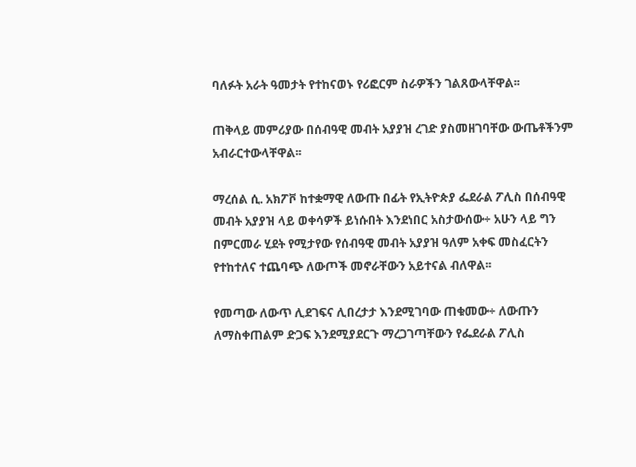ባለፉት አራት ዓመታት የተከናወኑ የሪፎርም ስራዎችን ገልጸውላቸዋል፡፡

ጠቅላይ መምሪያው በሰብዓዊ መብት አያያዝ ረገድ ያስመዘገባቸው ውጤቶችንም አብራርተውላቸዋል፡፡

ማረሰል ሲ. አክፖቮ ከተቋማዊ ለውጡ በፊት የኢትዮጵያ ፌደራል ፖሊስ በሰብዓዊ መብት አያያዝ ላይ ወቀሳዎች ይነሱበት እንደነበር አስታውሰው÷ አሁን ላይ ግን በምርመራ ሂደት የሚታየው የሰብዓዊ መብት አያያዝ ዓለም አቀፍ መስፈርትን የተከተለና ተጨባጭ ለውጦች መኖራቸውን አይተናል ብለዋል፡፡

የመጣው ለውጥ ሊደገፍና ሊበረታታ እንደሚገባው ጠቁመው÷ ለውጡን ለማስቀጠልም ድጋፍ እንደሚያደርጉ ማረጋገጣቸውን የፌደራል ፖሊስ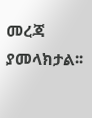መረጃ ያመላክታል፡፡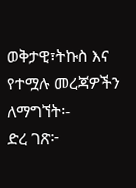ወቅታዊ፣ትኩስ እና የተሟሉ መረጃዎችን ለማግኘት፡-
ድረ ገጽ፦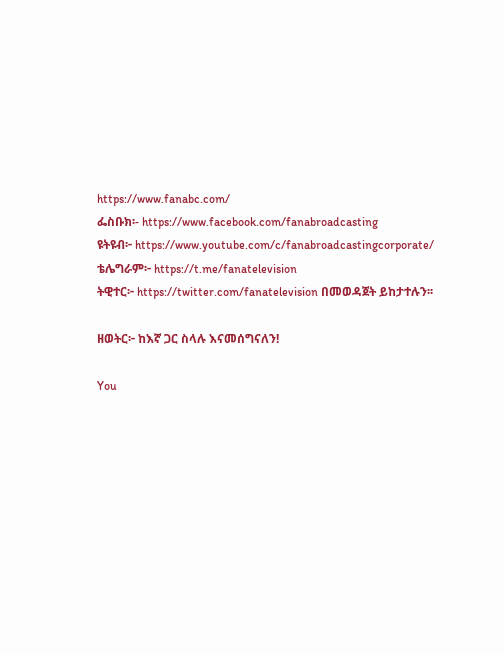https://www.fanabc.com/
ፌስቡክ፡- https://www.facebook.com/fanabroadcasting
ዩትዩብ፦ https://www.youtube.com/c/fanabroadcastingcorporate/
ቴሌግራም፦ https://t.me/fanatelevision
ትዊተር፦ https://twitter.com/fanatelevision በመወዳጀት ይከታተሉን፡፡

ዘወትር፦ ከእኛ ጋር ስላሉ እናመሰግናለን!

You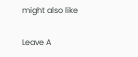might also like

Leave A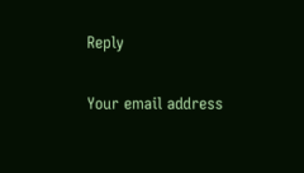Reply

Your email address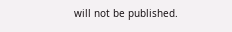will not be published.